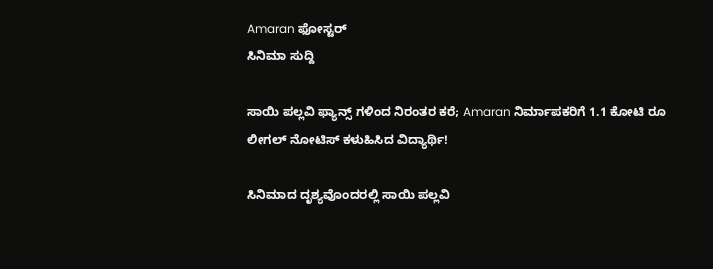Amaran ಫೋಸ್ಟರ್
ಸಿನಿಮಾ ಸುದ್ದಿ

ಸಾಯಿ ಪಲ್ಲವಿ ಫ್ಯಾನ್ಸ್ ಗಳಿಂದ ನಿರಂತರ ಕರೆ; Amaran ನಿರ್ಮಾಪಕರಿಗೆ 1.1 ಕೋಟಿ ರೂ ಲೀಗಲ್ ನೋಟಿಸ್ ಕಳುಹಿಸಿದ ವಿದ್ಯಾರ್ಥಿ!

ಸಿನಿಮಾದ ದೃಶ್ಯವೊಂದರಲ್ಲಿ ಸಾಯಿ ಪಲ್ಲವಿ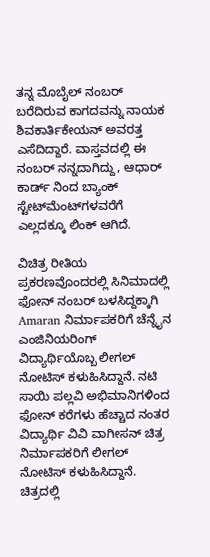ತನ್ನ ಮೊಬೈಲ್ ನಂಬರ್ ಬರೆದಿರುವ ಕಾಗದವನ್ನು ನಾಯಕ ಶಿವಕಾರ್ತಿಕೇಯನ್ ಅವರತ್ತ ಎಸೆದಿದ್ದಾರೆ. ವಾಸ್ತವದಲ್ಲಿ ಈ ನಂಬರ್ ನನ್ನದಾಗಿದ್ದು, ಆಧಾರ್‌ ಕಾರ್ಡ್ ನಿಂದ ಬ್ಯಾಂಕ್ ಸ್ಟೇಟ್‌ಮೆಂಟ್‌ಗಳವರೆಗೆ ಎಲ್ಲದಕ್ಕೂ ಲಿಂಕ್ ಆಗಿದೆ.

ವಿಚಿತ್ರ ರೀತಿಯ ಪ್ರಕರಣವೊಂದರಲ್ಲಿ ಸಿನಿಮಾದಲ್ಲಿ ಫೋನ್ ನಂಬರ್ ಬಳಸಿದ್ದಕ್ಕಾಗಿ Amaran ನಿರ್ಮಾಪಕರಿಗೆ ಚೆನ್ನೈನ ಎಂಜಿನಿಯರಿಂಗ್ ವಿದ್ಯಾರ್ಥಿಯೊಬ್ಬ ಲೀಗಲ್ ನೋಟಿಸ್ ಕಳುಹಿಸಿದ್ದಾನೆ. ನಟಿ ಸಾಯಿ ಪಲ್ಲವಿ ಅಭಿಮಾನಿಗಳಿಂದ ಫೋನ್ ಕರೆಗಳು ಹೆಚ್ಚಾದ ನಂತರ ವಿದ್ಯಾರ್ಥಿ ವಿವಿ ವಾಗೀಸನ್ ಚಿತ್ರ ನಿರ್ಮಾಪಕರಿಗೆ ಲೀಗಲ್ ನೋಟಿಸ್ ಕಳುಹಿಸಿದ್ದಾನೆ. ಚಿತ್ರದಲ್ಲಿ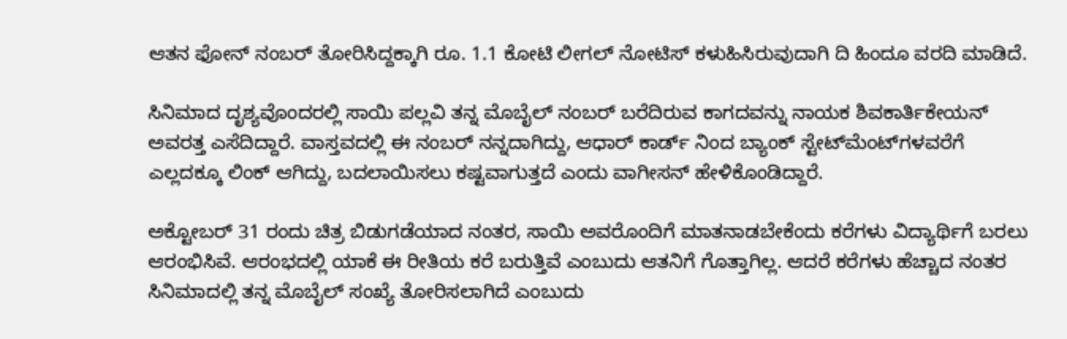ಆತನ ಫೋನ್ ನಂಬರ್ ತೋರಿಸಿದ್ದಕ್ಕಾಗಿ ರೂ. 1.1 ಕೋಟಿ ಲೀಗಲ್ ನೋಟಿಸ್ ಕಳುಹಿಸಿರುವುದಾಗಿ ದಿ ಹಿಂದೂ ವರದಿ ಮಾಡಿದೆ.

ಸಿನಿಮಾದ ದೃಶ್ಯವೊಂದರಲ್ಲಿ ಸಾಯಿ ಪಲ್ಲವಿ ತನ್ನ ಮೊಬೈಲ್ ನಂಬರ್ ಬರೆದಿರುವ ಕಾಗದವನ್ನು ನಾಯಕ ಶಿವಕಾರ್ತಿಕೇಯನ್ ಅವರತ್ತ ಎಸೆದಿದ್ದಾರೆ. ವಾಸ್ತವದಲ್ಲಿ ಈ ನಂಬರ್ ನನ್ನದಾಗಿದ್ದು, ಆಧಾರ್‌ ಕಾರ್ಡ್ ನಿಂದ ಬ್ಯಾಂಕ್ ಸ್ಟೇಟ್‌ಮೆಂಟ್‌ಗಳವರೆಗೆ ಎಲ್ಲದಕ್ಕೂ ಲಿಂಕ್ ಆಗಿದ್ದು, ಬದಲಾಯಿಸಲು ಕಷ್ಟವಾಗುತ್ತದೆ ಎಂದು ವಾಗೀಸನ್ ಹೇಳಿಕೊಂಡಿದ್ದಾರೆ.

ಅಕ್ಟೋಬರ್ 31 ರಂದು ಚಿತ್ರ ಬಿಡುಗಡೆಯಾದ ನಂತರ, ಸಾಯಿ ಅವರೊಂದಿಗೆ ಮಾತನಾಡಬೇಕೆಂದು ಕರೆಗಳು ವಿದ್ಯಾರ್ಥಿಗೆ ಬರಲು ಆರಂಭಿಸಿವೆ. ಆರಂಭದಲ್ಲಿ ಯಾಕೆ ಈ ರೀತಿಯ ಕರೆ ಬರುತ್ತಿವೆ ಎಂಬುದು ಆತನಿಗೆ ಗೊತ್ತಾಗಿಲ್ಲ. ಆದರೆ ಕರೆಗಳು ಹೆಚ್ಚಾದ ನಂತರ ಸಿನಿಮಾದಲ್ಲಿ ತನ್ನ ಮೊಬೈಲ್ ಸಂಖ್ಯೆ ತೋರಿಸಲಾಗಿದೆ ಎಂಬುದು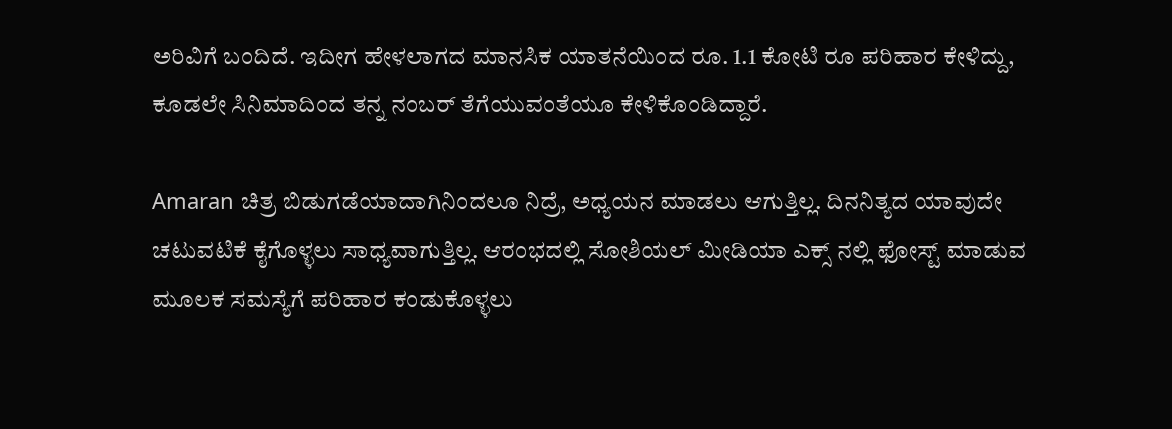ಅರಿವಿಗೆ ಬಂದಿದೆ. ಇದೀಗ ಹೇಳಲಾಗದ ಮಾನಸಿಕ ಯಾತನೆಯಿಂದ ರೂ. 1.1 ಕೋಟಿ ರೂ ಪರಿಹಾರ ಕೇಳಿದ್ದು, ಕೂಡಲೇ ಸಿನಿಮಾದಿಂದ ತನ್ನ ನಂಬರ್ ತೆಗೆಯುವಂತೆಯೂ ಕೇಳಿಕೊಂಡಿದ್ದಾರೆ.

Amaran ಚಿತ್ರ ಬಿಡುಗಡೆಯಾದಾಗಿನಿಂದಲೂ ನಿದ್ರೆ, ಅಧ್ಯಯನ ಮಾಡಲು ಆಗುತ್ತಿಲ್ಲ. ದಿನನಿತ್ಯದ ಯಾವುದೇ ಚಟುವಟಿಕೆ ಕೈಗೊಳ್ಳಲು ಸಾಧ್ಯವಾಗುತ್ತಿಲ್ಲ. ಆರಂಭದಲ್ಲಿ ಸೋಶಿಯಲ್ ಮೀಡಿಯಾ ಎಕ್ಸ್ ನಲ್ಲಿ ಫೋಸ್ಟ್ ಮಾಡುವ ಮೂಲಕ ಸಮಸ್ಯೆಗೆ ಪರಿಹಾರ ಕಂಡುಕೊಳ್ಳಲು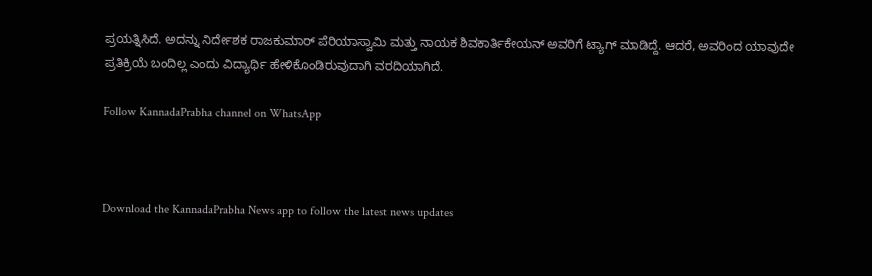ಪ್ರಯತ್ನಿಸಿದೆ. ಅದನ್ನು ನಿರ್ದೇಶಕ ರಾಜಕುಮಾರ್ ಪೆರಿಯಾಸ್ವಾಮಿ ಮತ್ತು ನಾಯಕ ಶಿವಕಾರ್ತಿಕೇಯನ್ ಅವರಿಗೆ ಟ್ಯಾಗ್ ಮಾಡಿದ್ದೆ. ಆದರೆ, ಅವರಿಂದ ಯಾವುದೇ ಪ್ರತಿಕ್ರಿಯೆ ಬಂದಿಲ್ಲ ಎಂದು ವಿದ್ಯಾರ್ಥಿ ಹೇಳಿಕೊಂಡಿರುವುದಾಗಿ ವರದಿಯಾಗಿದೆ.

Follow KannadaPrabha channel on WhatsApp



Download the KannadaPrabha News app to follow the latest news updates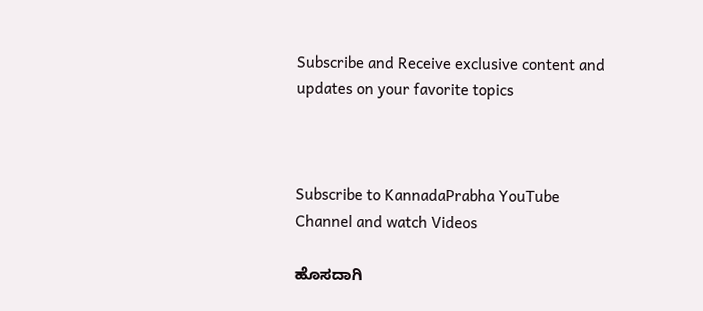Subscribe and Receive exclusive content and updates on your favorite topics



Subscribe to KannadaPrabha YouTube Channel and watch Videos

ಹೊಸದಾಗಿ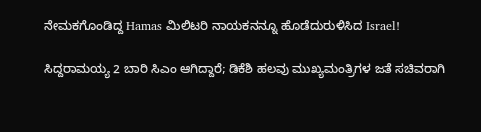ನೇಮಕಗೊಂಡಿದ್ದ Hamas ಮಿಲಿಟರಿ ನಾಯಕನನ್ನೂ ಹೊಡೆದುರುಳಿಸಿದ Israel!

ಸಿದ್ದರಾಮಯ್ಯ 2 ಬಾರಿ ಸಿಎಂ ಆಗಿದ್ದಾರೆ; ಡಿಕೆಶಿ ಹಲವು ಮುಖ್ಯಮಂತ್ರಿಗಳ ಜತೆ ಸಚಿವರಾಗಿ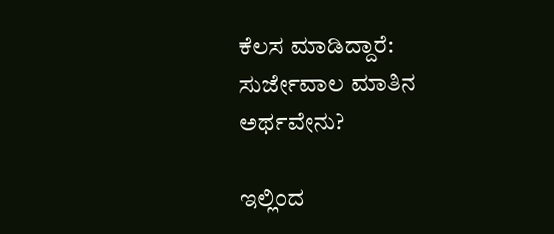ಕೆಲಸ ಮಾಡಿದ್ದಾರೆ: ಸುರ್ಜೇವಾಲ ಮಾತಿನ ಅರ್ಥವೇನು?

ಇಲ್ಲಿಂದ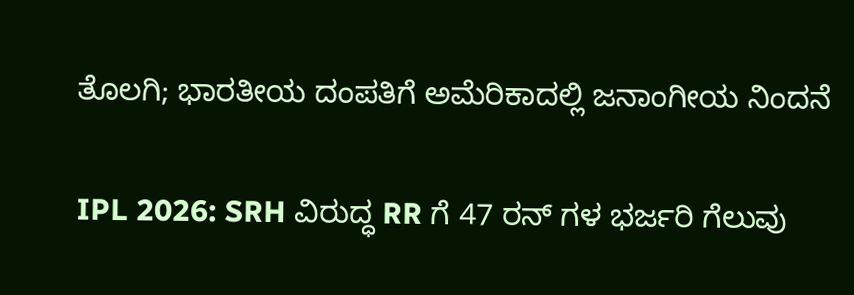ತೊಲಗಿ; ಭಾರತೀಯ ದಂಪತಿಗೆ ಅಮೆರಿಕಾದಲ್ಲಿ ಜನಾಂಗೀಯ ನಿಂದನೆ

IPL 2026: SRH ವಿರುದ್ಧ RR ಗೆ 47 ರನ್ ಗಳ ಭರ್ಜರಿ ಗೆಲುವು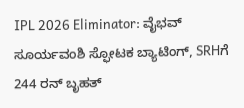IPL 2026 Eliminator: ವೈಭವ್ ಸೂರ್ಯವಂಶಿ ಸ್ಫೋಟಕ ಬ್ಯಾಟಿಂಗ್, SRHಗೆ 244 ರನ್ ಬೃಹತ್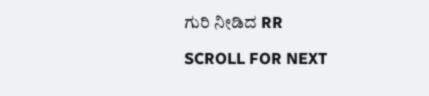ಗುರಿ ನೀಡಿದ RR

SCROLL FOR NEXT